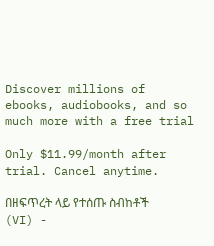Discover millions of ebooks, audiobooks, and so much more with a free trial

Only $11.99/month after trial. Cancel anytime.

በዘፍጥረት ላይ የተሰጡ ስብከቶች (VI) -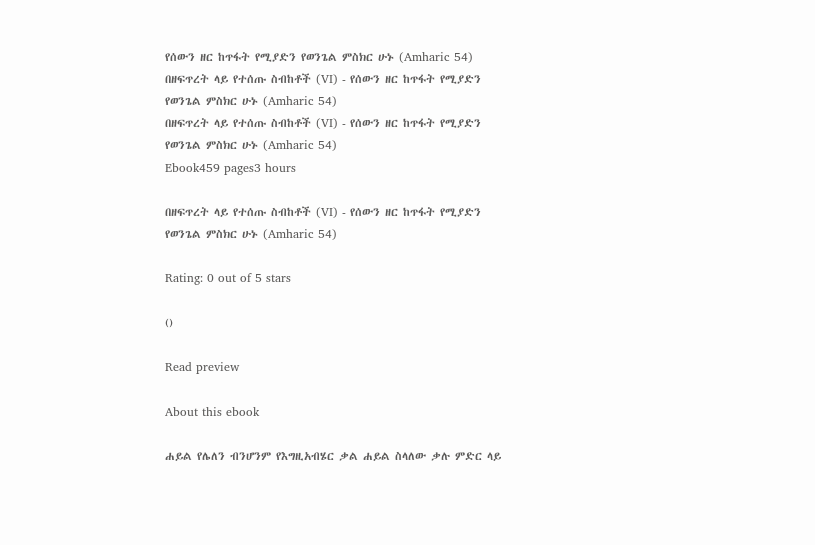የሰውን ዘር ከጥፋት የሚያድን የወንጌል ምስክር ሁኑ (Amharic 54)
በዘፍጥረት ላይ የተሰጡ ስብከቶች (VI) - የሰውን ዘር ከጥፋት የሚያድን የወንጌል ምስክር ሁኑ (Amharic 54)
በዘፍጥረት ላይ የተሰጡ ስብከቶች (VI) - የሰውን ዘር ከጥፋት የሚያድን የወንጌል ምስክር ሁኑ (Amharic 54)
Ebook459 pages3 hours

በዘፍጥረት ላይ የተሰጡ ስብከቶች (VI) - የሰውን ዘር ከጥፋት የሚያድን የወንጌል ምስክር ሁኑ (Amharic 54)

Rating: 0 out of 5 stars

()

Read preview

About this ebook

ሐይል የሌለን ብንሆንም የእግዚአብሄር ቃል ሐይል ስላለው ቃሉ ምድር ላይ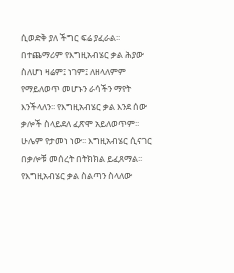ሲወድቅ ያለ ችግር ፍሬ ያፈራል፡፡ በተጨማሪም የእግዚአብሄር ቃል ሕያው ስለሆነ ዛሬም፤ ነገም፤ ለዘላለምም የማይለወጥ መሆኑን ራሳችን ማየት እንችላለን፡፡ የእግዚአብሄር ቃል እንደ ሰው ቃሎች ስላይደለ ፈጽሞ አይለወጥም፡፡ ሁሌም የታመነ ነው፡፡ እግዚአብሄር ሲናገር በቃሎቹ መሰረት በትክክል ይፈጸማል፡፡ የእግዚአብሄር ቃል ስልጣን ስላለው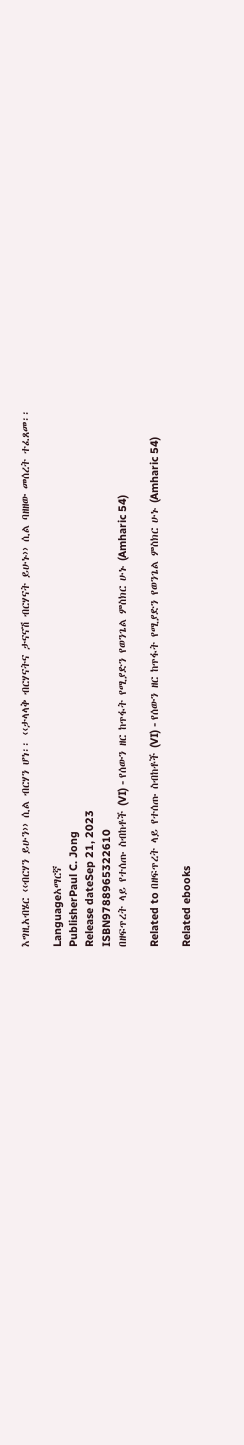እግዚአብሄር ‹‹ብርሃን ይሁን›› ሲል ብርሃን ሆነ፡፡ ‹‹ታላላቅ ብርሃናትና ታናናሽ ብርሃናት ይሁኑ›› ሲል ባዘዘው መሰረት ተፈጸመ፡፡

Languageአማርኛ
PublisherPaul C. Jong
Release dateSep 21, 2023
ISBN9788965322610
በዘፍጥረት ላይ የተሰጡ ስብከቶች (VI) - የሰውን ዘር ከጥፋት የሚያድን የወንጌል ምስክር ሁኑ (Amharic 54)

Related to በዘፍጥረት ላይ የተሰጡ ስብከቶች (VI) - የሰውን ዘር ከጥፋት የሚያድን የወንጌል ምስክር ሁኑ (Amharic 54)

Related ebooks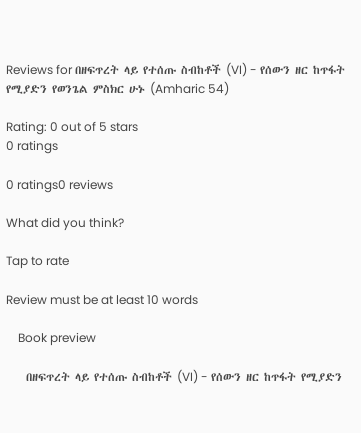Reviews for በዘፍጥረት ላይ የተሰጡ ስብከቶች (VI) - የሰውን ዘር ከጥፋት የሚያድን የወንጌል ምስክር ሁኑ (Amharic 54)

Rating: 0 out of 5 stars
0 ratings

0 ratings0 reviews

What did you think?

Tap to rate

Review must be at least 10 words

    Book preview

    በዘፍጥረት ላይ የተሰጡ ስብከቶች (VI) - የሰውን ዘር ከጥፋት የሚያድን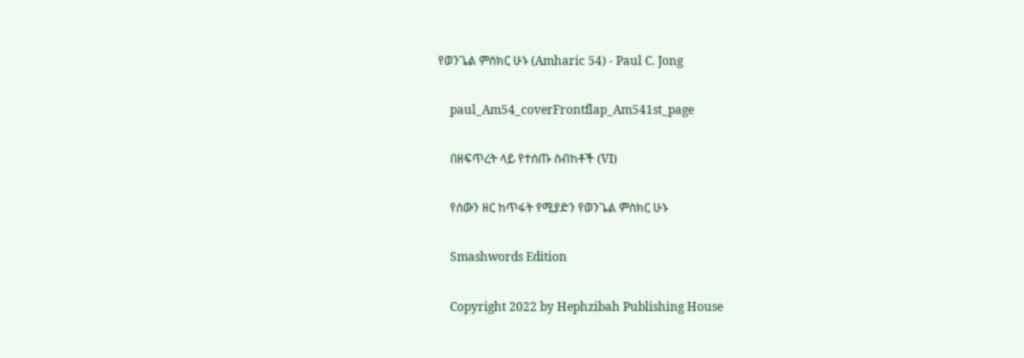የወንጌል ምስክር ሁኑ (Amharic 54) - Paul C. Jong

    paul_Am54_coverFrontflap_Am541st_page

    በዘፍጥረት ላይ የተሰጡ ስብከቶች (VI)

    የሰውን ዘር ከጥፋት የሚያድን የወንጌል ምስክር ሁኑ

    Smashwords Edition

    Copyright 2022 by Hephzibah Publishing House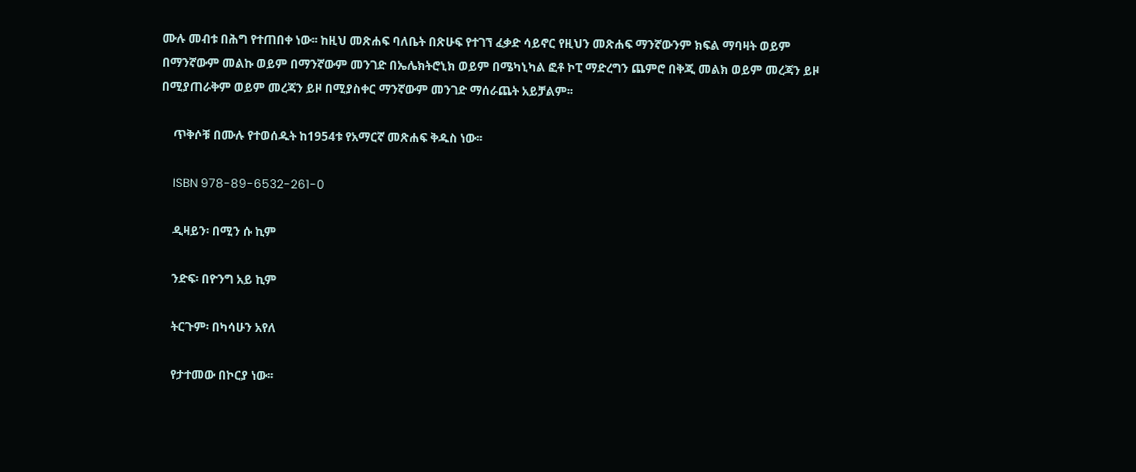ሙሉ መብቱ በሕግ የተጠበቀ ነው፡፡ ከዚህ መጽሐፍ ባለቤት በጽሁፍ የተገኘ ፈቃድ ሳይኖር የዚህን መጽሐፍ ማንኛውንም ክፍል ማባዛት ወይም በማንኛውም መልኩ ወይም በማንኛውም መንገድ በኤሌክትሮኒክ ወይም በሜካኒካል ፎቶ ኮፒ ማድረግን ጨምሮ በቅጂ መልክ ወይም መረጃን ይዞ በሚያጠራቅም ወይም መረጃን ይዞ በሚያስቀር ማንኛውም መንገድ ማሰራጨት አይቻልም፡፡

    ጥቅሶቹ በሙሉ የተወሰዱት ከ1954ቱ የአማርኛ መጽሐፍ ቅዱስ ነው፡፡

    ISBN 978-89-6532-261-0

    ዲዛይን፡ በሚን ሱ ኪም

    ንድፍ፡ በዮንግ አይ ኪም

    ትርጉም፡ በካሳሁን አየለ

    የታተመው በኮርያ ነው፡፡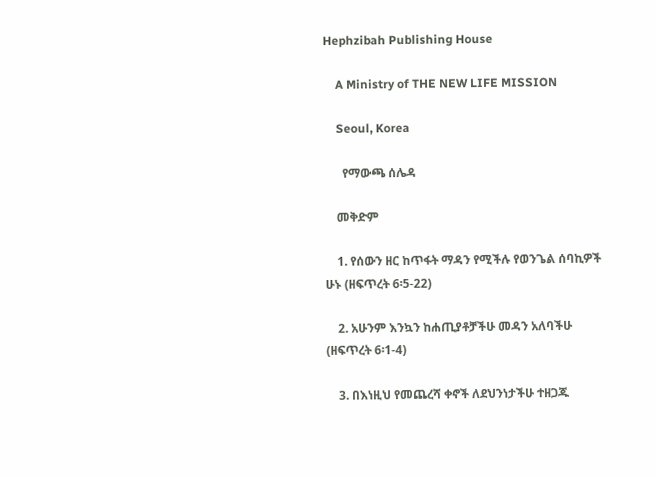Hephzibah Publishing House

    A Ministry of THE NEW LIFE MISSION

    Seoul, Korea

      የማውጫ ሰሌዳ

    መቅድም

    1. የሰውን ዘር ከጥፋት ማዳን የሚችሉ የወንጌል ሰባኪዎች ሁኑ (ዘፍጥረት 6፡5-22)

    2. አሁንም እንኳን ከሐጢያቶቻችሁ መዳን አለባችሁ (ዘፍጥረት 6፡1-4)

    3. በእነዚህ የመጨረሻ ቀኖች ለደህንነታችሁ ተዘጋጁ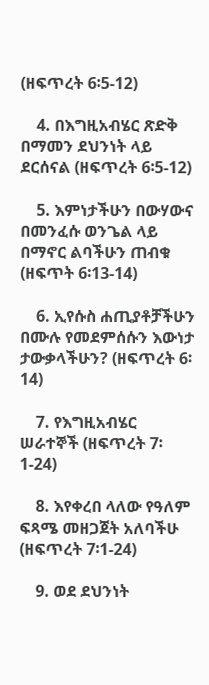(ዘፍጥረት 6፡5-12)

    4. በእግዚአብሄር ጽድቅ በማመን ደህንነት ላይ ደርሰናል (ዘፍጥረት 6፡5-12)

    5. እምነታችሁን በውሃውና በመንፈሱ ወንጌል ላይ በማኖር ልባችሁን ጠብቁ (ዘፍጥት 6፡13-14)

    6. ኢየሱስ ሐጢያቶቻችሁን በሙሉ የመደምሰሱን እውነታ ታውቃላችሁን? (ዘፍጥረት 6፡14)

    7. የእግዚአብሄር ሠራተኞች (ዘፍጥረት 7፡1-24)

    8. እየቀረበ ላለው የዓለም ፍጻሜ መዘጋጀት አለባችሁ (ዘፍጥረት 7፡1-24)

    9. ወደ ደህንነት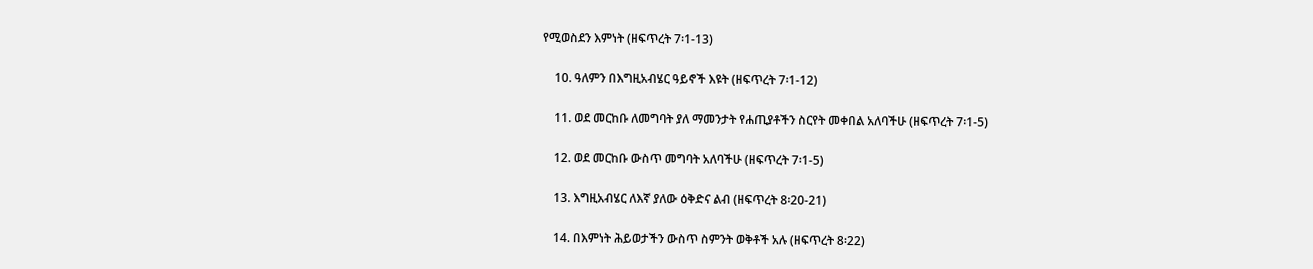የሚወስደን እምነት (ዘፍጥረት 7፡1-13)

    10. ዓለምን በእግዚአብሄር ዓይኖች እዩት (ዘፍጥረት 7፡1-12)

    11. ወደ መርከቡ ለመግባት ያለ ማመንታት የሐጢያቶችን ስርየት መቀበል አለባችሁ (ዘፍጥረት 7፡1-5)

    12. ወደ መርከቡ ውስጥ መግባት አለባችሁ (ዘፍጥረት 7፡1-5)

    13. እግዚአብሄር ለእኛ ያለው ዕቅድና ልብ (ዘፍጥረት 8፡20-21)

    14. በእምነት ሕይወታችን ውስጥ ስምንት ወቅቶች አሉ (ዘፍጥረት 8፡22)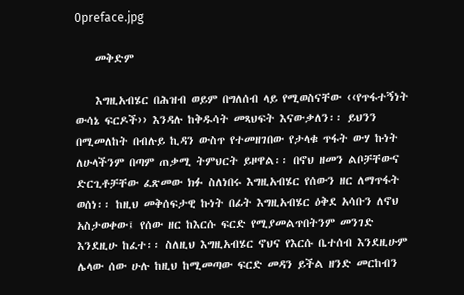0preface.jpg

    መቅድም

    እግዚአብሄር በሕዝብ ወይም በግለሰብ ላይ የሚወስናቸው ‹‹የጥፋተኝነት ውሳኔ ፍርዶች›› እንዳሉ ከቅዱሳት መጻህፍት እናውቃለን፡፡ ይህንን በሚመለከት በብሉይ ኪዳን ውስጥ የተመዘገበው የታላቁ ጥፋት ውሃ ኩነት ለሁላችንም በጣም ጠቃሚ ትምህርት ይዞዋል፡፡ በኖህ ዘመን ልቦቻቸውና ድርጊቶቻቸው ፈጽመው ክፉ ስለነበሩ እግዚአብሄር የሰውን ዘር ለማጥፋት ወሰነ፡፡ ከዚህ መቅሰፍታዊ ኩነት በፊት እግዚአብሄር ዕቅደ አሳቡን ለኖህ አስታወቀው፤ የሰው ዘር ከእርሱ ፍርድ የሚያመልጥበትንም መንገድ እንደዚሁ ከፈተ፡፡ ስለዚህ እግዚአብሄር ኖህና የእርሱ ቤተሰብ እንደዚሁም ሌላው ሰው ሁሉ ከዚህ ከሚመጣው ፍርድ መዳን ይችል ዘንድ መርከብን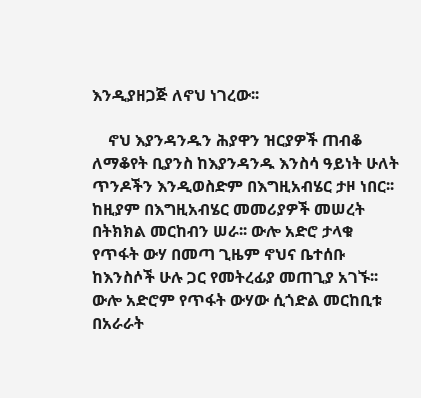እንዲያዘጋጅ ለኖህ ነገረው፡፡

    ኖህ እያንዳንዱን ሕያዋን ዝርያዎች ጠብቆ ለማቆየት ቢያንስ ከእያንዳንዱ እንስሳ ዓይነት ሁለት ጥንዶችን እንዲወስድም በእግዚአብሄር ታዞ ነበር፡፡ ከዚያም በእግዚአብሄር መመሪያዎች መሠረት በትክክል መርከብን ሠራ፡፡ ውሎ አድሮ ታላቁ የጥፋት ውሃ በመጣ ጊዜም ኖህና ቤተሰቡ ከእንስሶች ሁሉ ጋር የመትረፊያ መጠጊያ አገኙ፡፡ ውሎ አድሮም የጥፋት ውሃው ሲጎድል መርከቢቱ በአራራት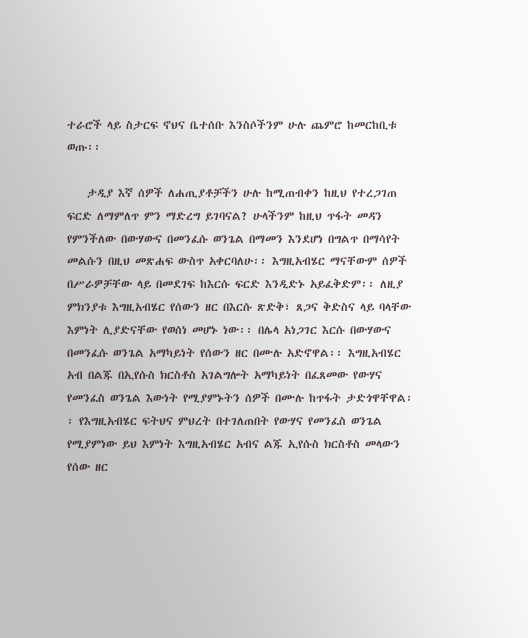ተራሮች ላይ ስታርፍ ኖህና ቤተሰቡ እንስሶችንም ሁሉ ጨምሮ ከመርከቢቱ ወጡ፡፡

    ታዲያ እኛ ሰዎች ለሐጢያቶቻችን ሁሉ ከሚጠብቀን ከዚህ የተረጋገጠ ፍርድ ለማምለጥ ምን ማድረግ ይገባናል? ሁላችንም ከዚህ ጥፋት መዳን የምንችለው በውሃውና በመንፈሱ ወንጌል በማመን እንደሆነ በግልጥ በማሳየት መልሱን በዚህ መጽሐፍ ውስጥ አቀርባለሁ፡፡ እግዚአብሄር ማናቸውም ሰዎች በሥራዎቻቸው ላይ በመደገፍ ከእርሱ ፍርድ እንዲድኑ አይፈቅድም፡፡ ለዚያ ምክንያቱ እግዚአብሄር የሰውን ዘር በእርሱ ጽድቅ፣ ጸጋና ቅድስና ላይ ባላቸው እምነት ሊያድናቸው የወሰነ መሆኑ ነው፡፡ በሌላ አነጋገር እርሱ በውሃውና በመንፈሱ ወንጌል አማካይነት የሰውን ዘር በሙሉ አድኖዋል፡፡ እግዚአብሄር አብ በልጁ በኢየሱስ ክርስቶስ አገልግሎት አማካይነት በፈጸመው የውሃና የመንፈስ ወንጌል እውነት የሚያምኑትን ሰዎች በሙሉ ከጥፋት ታድጎዋቸዋል፡፡ የእግዚአብሄር ፍትህና ምህረት በተገለጠበት የውሃና የመንፈስ ወንጌል የሚያምነው ይህ እምነት እግዚአብሄር አብና ልጁ ኢየሱስ ክርስቶስ መላውን የሰው ዘር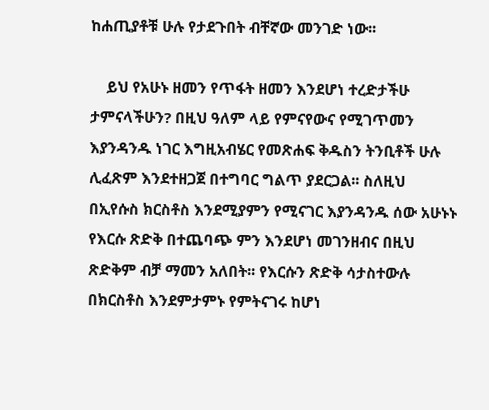ከሐጢያቶቹ ሁሉ የታደጉበት ብቸኛው መንገድ ነው፡፡

    ይህ የአሁኑ ዘመን የጥፋት ዘመን እንደሆነ ተረድታችሁ ታምናላችሁን? በዚህ ዓለም ላይ የምናየውና የሚገጥመን እያንዳንዱ ነገር እግዚአብሄር የመጽሐፍ ቅዱስን ትንቢቶች ሁሉ ሊፈጽም እንደተዘጋጀ በተግባር ግልጥ ያደርጋል፡፡ ስለዚህ በኢየሱስ ክርስቶስ እንደሚያምን የሚናገር እያንዳንዱ ሰው አሁኑኑ የእርሱ ጽድቅ በተጨባጭ ምን እንደሆነ መገንዘብና በዚህ ጽድቅም ብቻ ማመን አለበት፡፡ የእርሱን ጽድቅ ሳታስተውሉ በክርስቶስ እንደምታምኑ የምትናገሩ ከሆነ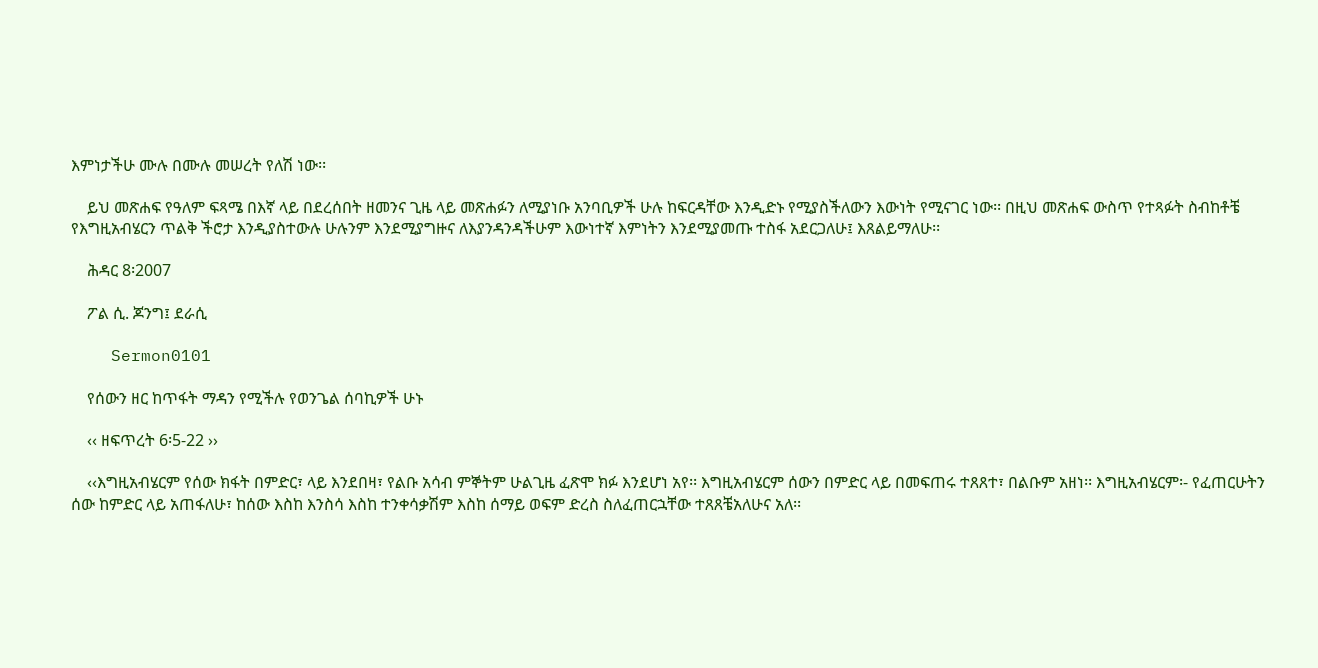እምነታችሁ ሙሉ በሙሉ መሠረት የለሽ ነው፡፡

    ይህ መጽሐፍ የዓለም ፍጻሜ በእኛ ላይ በደረሰበት ዘመንና ጊዜ ላይ መጽሐፉን ለሚያነቡ አንባቢዎች ሁሉ ከፍርዳቸው እንዲድኑ የሚያስችለውን እውነት የሚናገር ነው፡፡ በዚህ መጽሐፍ ውስጥ የተጻፉት ስብከቶቼ የእግዚአብሄርን ጥልቅ ችሮታ እንዲያስተውሉ ሁሉንም እንደሚያግዙና ለእያንዳንዳችሁም እውነተኛ እምነትን እንደሚያመጡ ተስፋ አደርጋለሁ፤ እጸልይማለሁ፡፡

    ሕዳር 8፡2007

    ፖል ሲ. ጆንግ፤ ደራሲ

    Sermon0101

    የሰውን ዘር ከጥፋት ማዳን የሚችሉ የወንጌል ሰባኪዎች ሁኑ

    ‹‹ ዘፍጥረት 6፡5-22 ››

    ‹‹እግዚአብሄርም የሰው ክፋት በምድር፣ ላይ እንደበዛ፣ የልቡ አሳብ ምኞትም ሁልጊዜ ፈጽሞ ክፉ እንደሆነ አየ፡፡ እግዚአብሄርም ሰውን በምድር ላይ በመፍጠሩ ተጸጸተ፣ በልቡም አዘነ፡፡ እግዚአብሄርም፡- የፈጠርሁትን ሰው ከምድር ላይ አጠፋለሁ፣ ከሰው እስከ እንስሳ እስከ ተንቀሳቃሽም እስከ ሰማይ ወፍም ድረስ ስለፈጠርኋቸው ተጸጸቼአለሁና አለ፡፡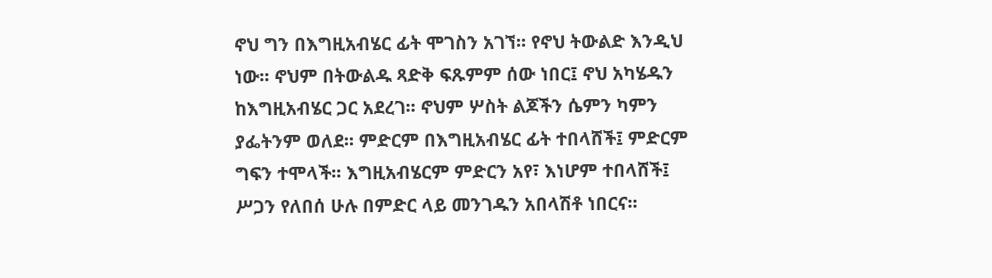ኖህ ግን በእግዚአብሄር ፊት ሞገስን አገኘ፡፡ የኖህ ትውልድ እንዲህ ነው፡፡ ኖህም በትውልዱ ጻድቅ ፍጹምም ሰው ነበር፤ ኖህ አካሄዱን ከእግዚአብሄር ጋር አደረገ፡፡ ኖህም ሦስት ልጆችን ሴምን ካምን ያፌትንም ወለደ፡፡ ምድርም በእግዚአብሄር ፊት ተበላሸች፤ ምድርም ግፍን ተሞላች፡፡ እግዚአብሄርም ምድርን አየ፣ እነሆም ተበላሸች፤ ሥጋን የለበሰ ሁሉ በምድር ላይ መንገዱን አበላሽቶ ነበርና፡፡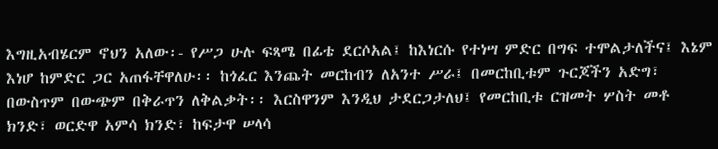እግዚአብሄርም ኖህን አለው፡- የሥጋ ሁሉ ፍጻሜ በፊቴ ደርሶአል፤ ከእነርሱ የተነሣ ምድር በግፍ ተሞልታለችና፤ እኔም እነሆ ከምድር ጋር አጠፋቸዋለሁ፡፡ ከጎፈር እንጨት መርከብን ለአንተ ሥራ፤ በመርከቢቱም ጉርጆችን አድግ፣ በውስጥም በውጭም በቅራጥን ለቅልቃት፡፡ እርስዋንም እንዲህ ታደርጋታለህ፤ የመርከቢቱ ርዝመት ሦስት መቶ ክንድ፣ ወርድዋ አምሳ ክንድ፣ ከፍታዋ ሠላሳ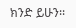ክንድ ይሁን፡፡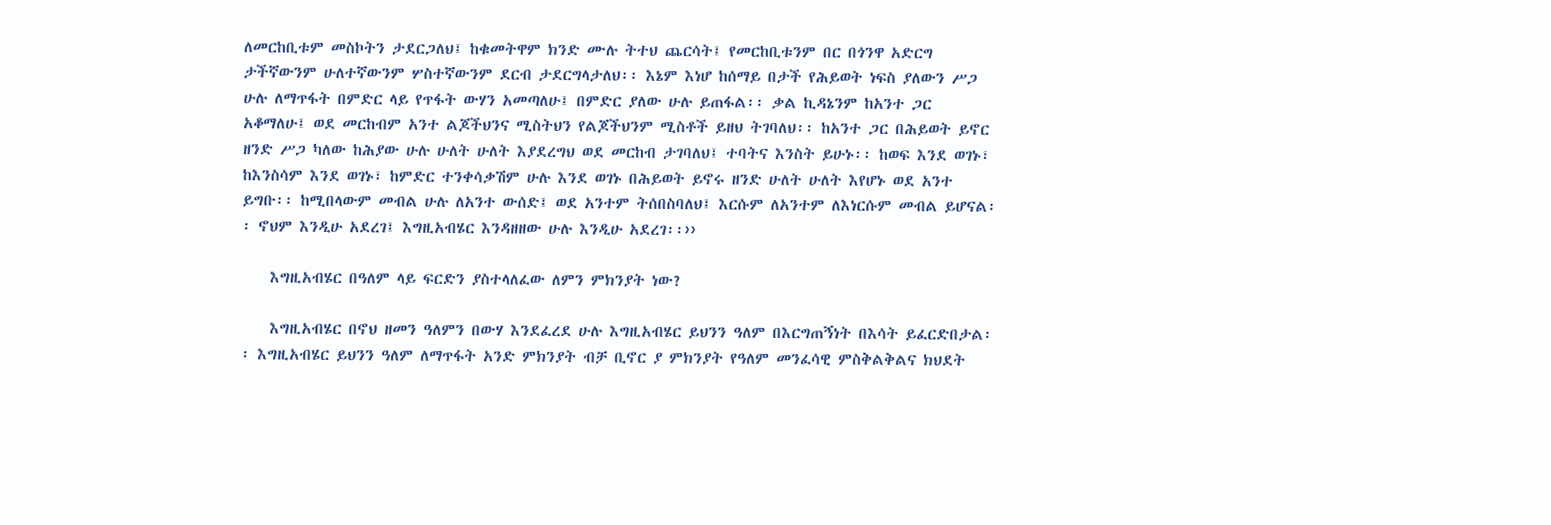ለመርከቢቱም መስኮትን ታደርጋለህ፤ ከቁመትዋም ክንድ ሙሉ ትተህ ጨርሳት፤ የመርከቢቱንም በር በጎንዋ አድርግ ታችኛውንም ሁለተኛውንም ሦስተኛውንም ደርብ ታደርግላታለህ፡፡ እኔም እነሆ ከሰማይ በታች የሕይወት ነፍስ ያለውን ሥጋ ሁሉ ለማጥፋት በምድር ላይ የጥፋት ውሃን አመጣለሁ፤ በምድር ያለው ሁሉ ይጠፋል፡፡ ቃል ኪዳኔንም ከአንተ ጋር አቆማለሁ፤ ወደ መርከብም አንተ ልጆችህንና ሚስትህን የልጆችህንም ሚስቶች ይዘህ ትገባለህ፡፡ ከአንተ ጋር በሕይወት ይኖር ዘንድ ሥጋ ካለው ከሕያው ሁሉ ሁለት ሁለት እያደረግህ ወደ መርከብ ታገባለህ፤ ተባትና እንስት ይሁኑ፡፡ ከወፍ እንደ ወገኑ፣ ከእንስሳም እንደ ወገኑ፣ ከምድር ተንቀሳቃሽም ሁሉ እንደ ወገኑ በሕይወት ይኖሩ ዘንድ ሁለት ሁለት እየሆኑ ወደ አንተ ይግቡ፡፡ ከሚበላውም መብል ሁሉ ለአንተ ውሰድ፤ ወደ አንተም ትሰበስባለህ፤ እርሱም ለአንተም ለእነርሱም መብል ይሆናል፡፡ ኖህም እንዲሁ አደረገ፤ እግዚአብሄር እንዳዘዘው ሁሉ እንዲሁ አደረገ፡፡››

    እግዚአብሄር በዓለም ላይ ፍርድን ያስተላለፈው ለምን ምክንያት ነው?

    እግዚአብሄር በኖህ ዘመን ዓለምን በውሃ እንደፈረደ ሁሉ እግዚአብሄር ይህንን ዓለም በእርግጠኝነት በእሳት ይፈርድበታል፡፡ እግዚአብሄር ይህንን ዓለም ለማጥፋት አንድ ምክንያት ብቻ ቢኖር ያ ምክንያት የዓለም መንፈሳዊ ምስቅልቅልና ክህደት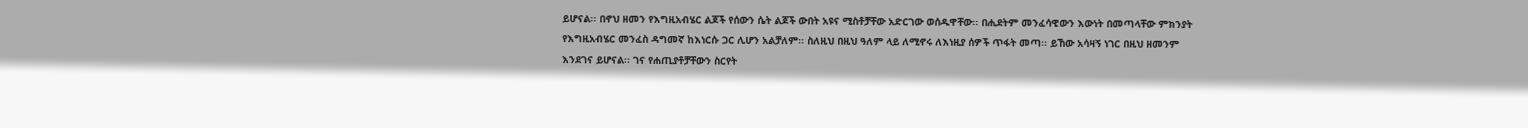ይሆናል፡፡ በኖህ ዘመን የእግዚአብሄር ልጆች የሰውን ሴት ልጆች ውበት አዩና ሚስቶቻቸው አድርገው ወሰዱዋቸው፡፡ በሒደትም መንፈሳዊውን እውነት በመጣላቸው ምክንያት የእግዚአብሄር መንፈስ ዳግመኛ ከእነርሱ ጋር ሊሆን አልቻለም፡፡ ስለዚህ በዚህ ዓለም ላይ ለሚኖሩ ለእነዚያ ሰዎች ጥፋት መጣ፡፡ ይኸው አሳዛኝ ነገር በዚህ ዘመንም እንደገና ይሆናል፡፡ ገና የሐጢያቶቻቸውን ስርየት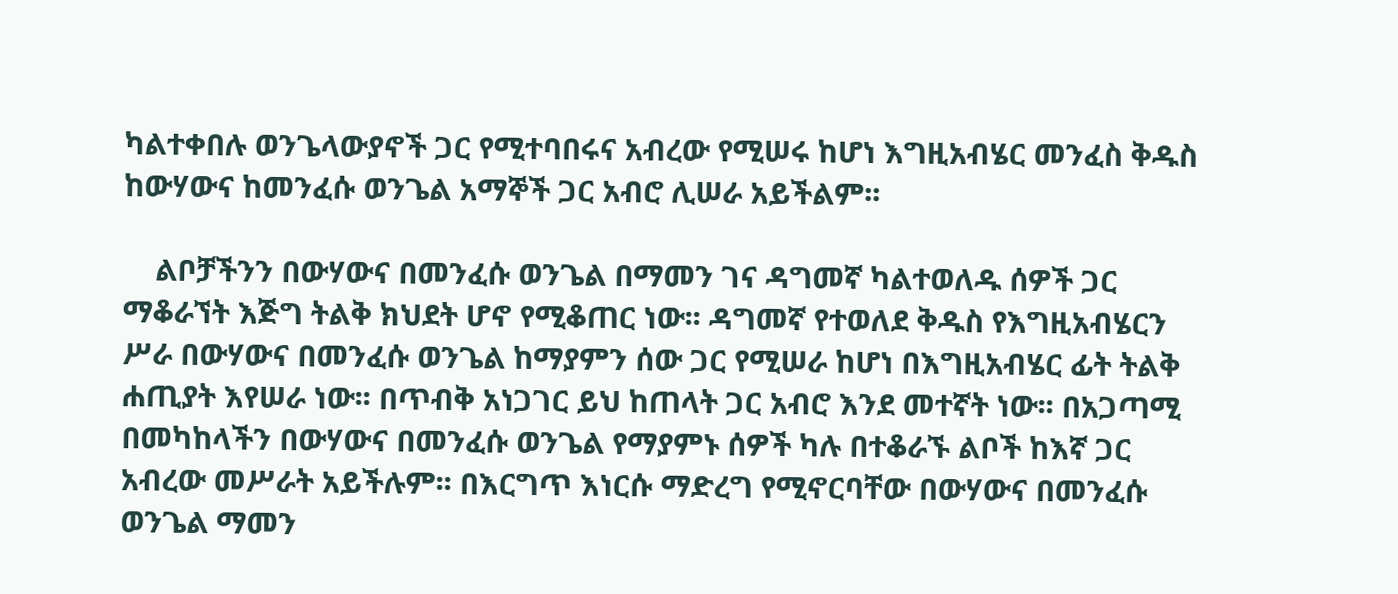ካልተቀበሉ ወንጌላውያኖች ጋር የሚተባበሩና አብረው የሚሠሩ ከሆነ እግዚአብሄር መንፈስ ቅዱስ ከውሃውና ከመንፈሱ ወንጌል አማኞች ጋር አብሮ ሊሠራ አይችልም፡፡

    ልቦቻችንን በውሃውና በመንፈሱ ወንጌል በማመን ገና ዳግመኛ ካልተወለዱ ሰዎች ጋር ማቆራኘት እጅግ ትልቅ ክህደት ሆኖ የሚቆጠር ነው፡፡ ዳግመኛ የተወለደ ቅዱስ የእግዚአብሄርን ሥራ በውሃውና በመንፈሱ ወንጌል ከማያምን ሰው ጋር የሚሠራ ከሆነ በእግዚአብሄር ፊት ትልቅ ሐጢያት እየሠራ ነው፡፡ በጥብቅ አነጋገር ይህ ከጠላት ጋር አብሮ እንደ መተኛት ነው፡፡ በአጋጣሚ በመካከላችን በውሃውና በመንፈሱ ወንጌል የማያምኑ ሰዎች ካሉ በተቆራኙ ልቦች ከእኛ ጋር አብረው መሥራት አይችሉም፡፡ በእርግጥ እነርሱ ማድረግ የሚኖርባቸው በውሃውና በመንፈሱ ወንጌል ማመን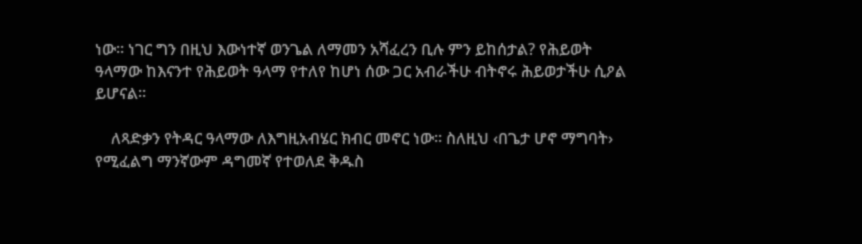ነው፡፡ ነገር ግን በዚህ እውነተኛ ወንጌል ለማመን አሻፈረን ቢሉ ምን ይከሰታል? የሕይወት ዓላማው ከእናንተ የሕይወት ዓላማ የተለየ ከሆነ ሰው ጋር አብራችሁ ብትኖሩ ሕይወታችሁ ሲዖል ይሆናል፡፡

    ለጻድቃን የትዳር ዓላማው ለእግዚአብሄር ክብር መኖር ነው፡፡ ስለዚህ ‹በጌታ ሆኖ ማግባት› የሚፈልግ ማንኛውም ዳግመኛ የተወለደ ቅዱስ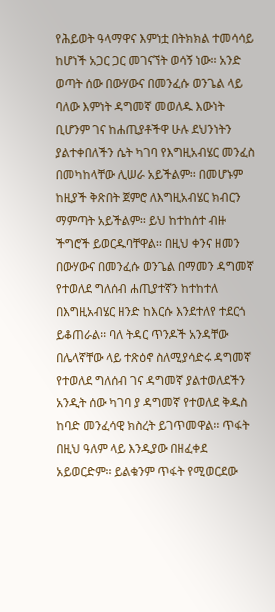የሕይወት ዓላማዋና እምነቷ በትክክል ተመሳሳይ ከሆነች አጋር ጋር መገናኘት ወሳኝ ነው፡፡ አንድ ወጣት ሰው በውሃውና በመንፈሱ ወንጌል ላይ ባለው እምነት ዳግመኛ መወለዱ እውነት ቢሆንም ገና ከሐጢያቶችዋ ሁሉ ደህንነትን ያልተቀበለችን ሴት ካገባ የእግዚአብሄር መንፈስ በመካከላቸው ሊሠራ አይችልም፡፡ በመሆኑም ከዚያች ቅጽበት ጀምሮ ለእግዚአብሄር ክብርን ማምጣት አይችልም፡፡ ይህ ከተከሰተ ብዙ ችግሮች ይወርዱባቸዋል፡፡ በዚህ ቀንና ዘመን በውሃውና በመንፈሱ ወንጌል በማመን ዳግመኛ የተወለደ ግለሰብ ሐጢያተኛን ከተከተለ በእግዚአብሄር ዘንድ ከእርሱ እንደተለየ ተደርጎ ይቆጠራል፡፡ ባለ ትዳር ጥንዶች አንዳቸው በሌላኛቸው ላይ ተጽዕኖ ስለሚያሳድሩ ዳግመኛ የተወለደ ግለሰብ ገና ዳግመኛ ያልተወለደችን አንዲት ሰው ካገባ ያ ዳግመኛ የተወለደ ቅዱስ ከባድ መንፈሳዊ ክስረት ይገጥመዋል፡፡ ጥፋት በዚህ ዓለም ላይ እንዲያው በዘፈቀደ አይወርድም፡፡ ይልቁንም ጥፋት የሚወርደው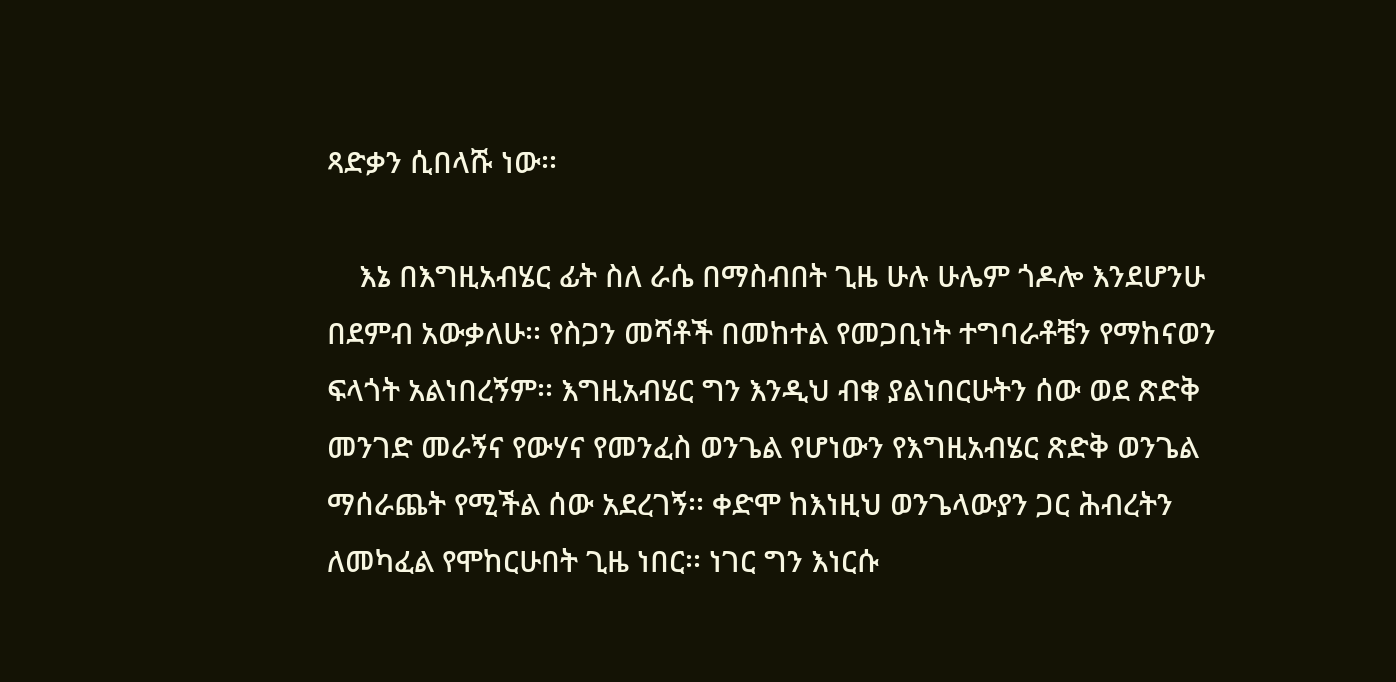ጻድቃን ሲበላሹ ነው፡፡

    እኔ በእግዚአብሄር ፊት ስለ ራሴ በማስብበት ጊዜ ሁሉ ሁሌም ጎዶሎ እንደሆንሁ በደምብ አውቃለሁ፡፡ የስጋን መሻቶች በመከተል የመጋቢነት ተግባራቶቼን የማከናወን ፍላጎት አልነበረኝም፡፡ እግዚአብሄር ግን እንዲህ ብቁ ያልነበርሁትን ሰው ወደ ጽድቅ መንገድ መራኝና የውሃና የመንፈስ ወንጌል የሆነውን የእግዚአብሄር ጽድቅ ወንጌል ማሰራጨት የሚችል ሰው አደረገኝ፡፡ ቀድሞ ከእነዚህ ወንጌላውያን ጋር ሕብረትን ለመካፈል የሞከርሁበት ጊዜ ነበር፡፡ ነገር ግን እነርሱ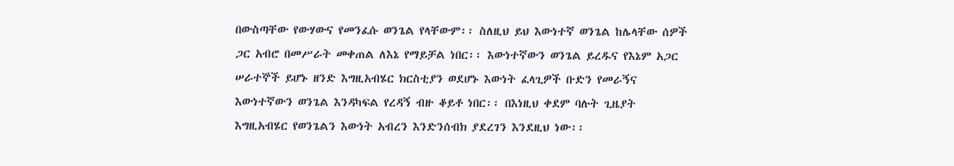በውስጣቸው የውሃውና የመንፈሱ ወንጌል የላቸውም፡፡ ስለዚህ ይህ እውነተኛ ወንጌል ከሌላቸው ሰዎች ጋር አብሮ በመሥራት መቀጠል ለእኔ የማይቻል ነበር፡፡ እውነተኛውን ወንጌል ይረዱና የእኔም አጋር ሠራተኞች ይሆኑ ዘንድ እግዚአብሄር ክርስቲያን ወደሆኑ እውነት ፈላጊዎች ቡድን የመራኝና እውነተኛውን ወንጌል እንዳካፍል የረዳኝ ብዙ ቆይቶ ነበር፡፡ በእነዚህ ቀደም ባሉት ጊዜያት እግዚአብሄር የወንጌልን እውነት አብረን እንድንሰብክ ያደረገን እንደዚህ ነው፡፡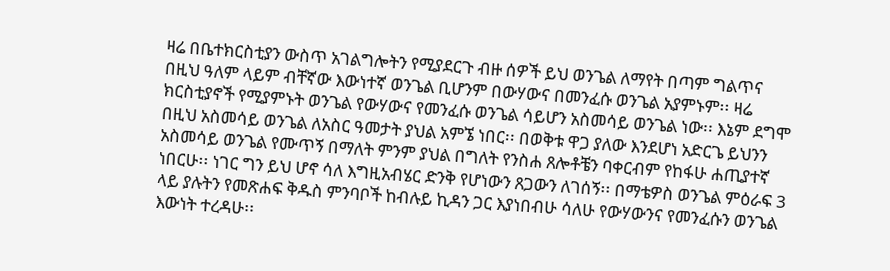ዛሬ በቤተክርስቲያን ውስጥ አገልግሎትን የሚያደርጉ ብዙ ሰዎች ይህ ወንጌል ለማየት በጣም ግልጥና በዚህ ዓለም ላይም ብቸኛው እውነተኛ ወንጌል ቢሆንም በውሃውና በመንፈሱ ወንጌል አያምኑም፡፡ ዛሬ ክርስቲያኖች የሚያምኑት ወንጌል የውሃውና የመንፈሱ ወንጌል ሳይሆን አስመሳይ ወንጌል ነው፡፡ እኔም ደግሞ በዚህ አስመሳይ ወንጌል ለአስር ዓመታት ያህል አምኜ ነበር፡፡ በወቅቱ ዋጋ ያለው እንደሆነ አድርጌ ይህንን አስመሳይ ወንጌል የሙጥኝ በማለት ምንም ያህል በግለት የንስሐ ጸሎቶቼን ባቀርብም የከፋሁ ሐጢያተኛ ነበርሁ፡፡ ነገር ግን ይህ ሆኖ ሳለ እግዚአብሄር ድንቅ የሆነውን ጸጋውን ለገሰኝ፡፡ በማቴዎስ ወንጌል ምዕራፍ 3 ላይ ያሉትን የመጽሐፍ ቅዱስ ምንባቦች ከብሉይ ኪዳን ጋር እያነበብሁ ሳለሁ የውሃውንና የመንፈሱን ወንጌል እውነት ተረዳሁ፡፡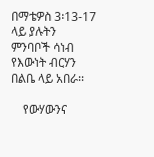በማቴዎስ 3፡13-17 ላይ ያሉትን ምንባቦች ሳነብ የእውነት ብርሃን በልቤ ላይ አበራ፡፡

    የውሃውንና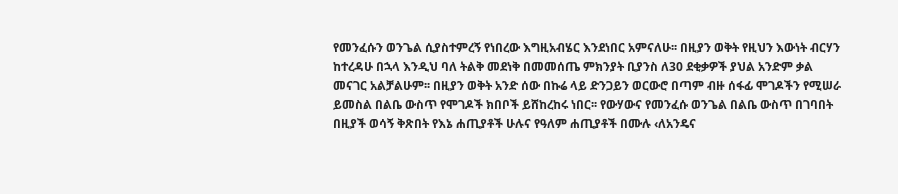የመንፈሱን ወንጌል ሲያስተምረኝ የነበረው እግዚአብሄር እንደነበር አምናለሁ፡፡ በዚያን ወቅት የዚህን እውነት ብርሃን ከተረዳሁ በኋላ እንዲህ ባለ ትልቅ መደነቅ በመመሰጤ ምክንያት ቢያንስ ለ30 ደቂቃዎች ያህል አንድም ቃል መናገር አልቻልሁም፡፡ በዚያን ወቅት አንድ ሰው በኩሬ ላይ ድንጋይን ወርውሮ በጣም ብዙ ሰፋፊ ሞገዶችን የሚሠራ ይመስል በልቤ ውስጥ የሞገዶች ክበቦች ይሸከረከሩ ነበር፡፡ የውሃውና የመንፈሱ ወንጌል በልቤ ውስጥ በገባበት በዚያች ወሳኝ ቅጽበት የእኔ ሐጢያቶች ሁሉና የዓለም ሐጢያቶች በሙሉ ‹ለአንዴና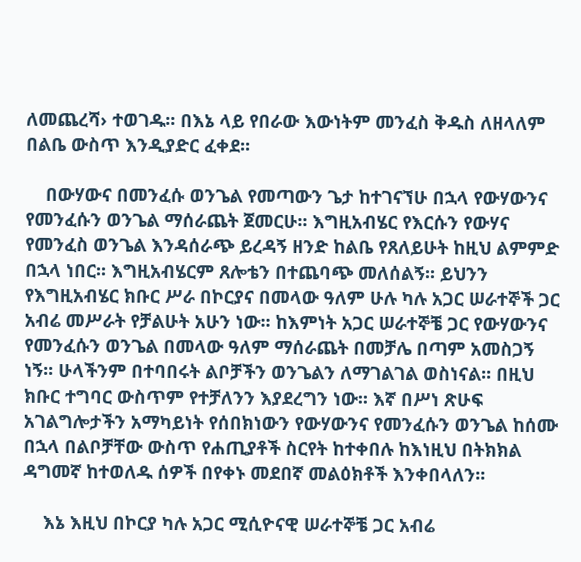ለመጨረሻ› ተወገዱ፡፡ በእኔ ላይ የበራው እውነትም መንፈስ ቅዱስ ለዘላለም በልቤ ውስጥ እንዲያድር ፈቀደ፡፡

    በውሃውና በመንፈሱ ወንጌል የመጣውን ጌታ ከተገናኘሁ በኋላ የውሃውንና የመንፈሱን ወንጌል ማሰራጨት ጀመርሁ፡፡ እግዚአብሄር የእርሱን የውሃና የመንፈስ ወንጌል እንዳሰራጭ ይረዳኝ ዘንድ ከልቤ የጸለይሁት ከዚህ ልምምድ በኋላ ነበር፡፡ እግዚአብሄርም ጸሎቴን በተጨባጭ መለሰልኝ፡፡ ይህንን የእግዚአብሄር ክቡር ሥራ በኮርያና በመላው ዓለም ሁሉ ካሉ አጋር ሠራተኞች ጋር አብሬ መሥራት የቻልሁት አሁን ነው፡፡ ከእምነት አጋር ሠራተኞቼ ጋር የውሃውንና የመንፈሱን ወንጌል በመላው ዓለም ማሰራጨት በመቻሌ በጣም አመስጋኝ ነኝ፡፡ ሁላችንም በተባበሩት ልቦቻችን ወንጌልን ለማገልገል ወስነናል፡፡ በዚህ ክቡር ተግባር ውስጥም የተቻለንን እያደረግን ነው፡፡ እኛ በሥነ ጽሁፍ አገልግሎታችን አማካይነት የሰበክነውን የውሃውንና የመንፈሱን ወንጌል ከሰሙ በኋላ በልቦቻቸው ውስጥ የሐጢያቶች ስርየት ከተቀበሉ ከእነዚህ በትክክል ዳግመኛ ከተወለዱ ሰዎች በየቀኑ መደበኛ መልዕክቶች እንቀበላለን፡፡

    እኔ እዚህ በኮርያ ካሉ አጋር ሚሲዮናዊ ሠራተኞቼ ጋር አብሬ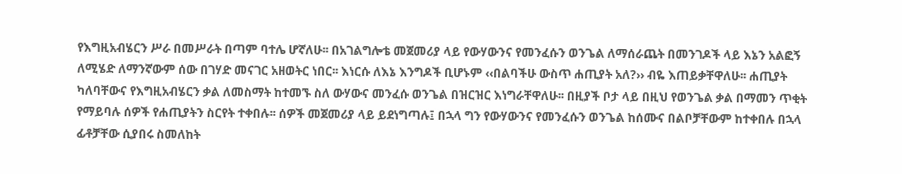የእግዚአብሄርን ሥራ በመሥራት በጣም ባተሌ ሆኛለሁ፡፡ በአገልግሎቴ መጀመሪያ ላይ የውሃውንና የመንፈሱን ወንጌል ለማሰራጨት በመንገዶች ላይ እኔን አልፎኝ ለሚሄድ ለማንኛውም ሰው በገሃድ መናገር አዘወትር ነበር፡፡ እነርሱ ለእኔ እንግዶች ቢሆኑም ‹‹በልባችሁ ውስጥ ሐጢያት አለ?›› ብዬ እጠይቃቸዋለሁ፡፡ ሐጢያት ካለባቸውና የእግዚአብሄርን ቃል ለመስማት ከተመኙ ስለ ውሃውና መንፈሱ ወንጌል በዝርዝር እነግራቸዋለሁ፡፡ በዚያች ቦታ ላይ በዚህ የወንጌል ቃል በማመን ጥቂት የማይባሉ ሰዎች የሐጢያትን ስርየት ተቀበሉ፡፡ ሰዎች መጀመሪያ ላይ ይደነግጣሉ፤ በኋላ ግን የውሃውንና የመንፈሱን ወንጌል ከሰሙና በልቦቻቸውም ከተቀበሉ በኋላ ፊቶቻቸው ሲያበሩ ስመለከት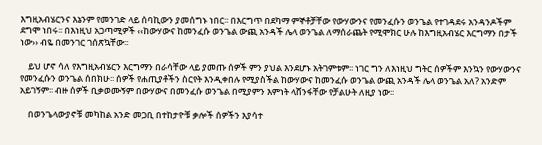እግዚአብሄርንና እኔንም የመንገድ ላይ ሰባኪውን ያመሰግኑ ነበር፡፡ በእርግጥ በደካማ ምኞቶቻቸው የውሃውንና የመንፈሱን ወንጌል የተገዳደሩ አንዳንዶችም ደግሞ ነበሩ፡፡ በእነዚህ አጋጣሚዎች ‹‹ከውሃውና ከመንፈሱ ወንጌል ውጪ አንዳች ሌላ ወንጌል ለማሰራጨት የሚሞክር ሁሉ ከእግዚአብሄር እርግማን በታች ነው›› ብዬ በመንገር ገሰጽኳቸው፡፡

    ይህ ሆኖ ሳለ የእግዚአብሄርን እርግማን በራሳቸው ላይ ያመጡ ሰዎች ምን ያህል እንደሆኑ አትገምቱም፡፡ ነገር ግን ለእነዚህ ግትር ሰዎችም እንኳን የውሃውንና የመንፈሱን ወንጌል ሰበክሁ፡፡ ሰዎች የሐጢያቶችን ስርየት እንዲቀበሉ የሚያስችል ከውሃውና ከመንፈሱ ወንጌል ውጪ አንዳች ሌላ ወንጌል አለ? አንድም አይገኝም፡፡ ብዙ ሰዎች ቢቃወሙኝም በውሃውና በመንፈሱ ወንጌል በሚያምን እምነት ላሸንፋቸው የቻልሁት ለዚያ ነው፡፡

    በወንጌላውያኖቹ መካከል አንድ መጋቢ በተከታዮቹ ቃሎች ሰዎችን እያሳተ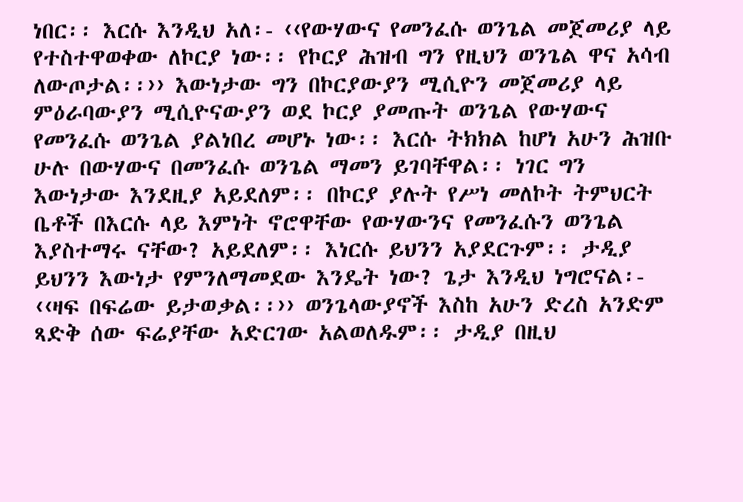ነበር፡፡ እርሱ እንዲህ አለ፡- ‹‹የውሃውና የመንፈሱ ወንጌል መጀመሪያ ላይ የተስተዋወቀው ለኮርያ ነው፡፡ የኮርያ ሕዝብ ግን የዚህን ወንጌል ዋና አሳብ ለውጦታል፡፡›› እውነታው ግን በኮርያውያን ሚሲዮን መጀመሪያ ላይ ምዕራባውያን ሚሲዮናውያን ወደ ኮርያ ያመጡት ወንጌል የውሃውና የመንፈሱ ወንጌል ያልነበረ መሆኑ ነው፡፡ እርሱ ትክክል ከሆነ አሁን ሕዝቡ ሁሉ በውሃውና በመንፈሱ ወንጌል ማመን ይገባቸዋል፡፡ ነገር ግን እውነታው እንደዚያ አይደለም፡፡ በኮርያ ያሉት የሥነ መለኮት ትምህርት ቤቶች በእርሱ ላይ እምነት ኖሮዋቸው የውሃውንና የመንፈሱን ወንጌል እያስተማሩ ናቸው? አይደለም፡፡ እነርሱ ይህንን አያደርጉም፡፡ ታዲያ ይህንን እውነታ የምንለማመደው እንዴት ነው? ጌታ እንዲህ ነግሮናል፡- ‹‹ዛፍ በፍሬው ይታወቃል፡፡›› ወንጌላውያኖች እስከ አሁን ድረስ አንድም ጻድቅ ሰው ፍሬያቸው አድርገው አልወለዱም፡፡ ታዲያ በዚህ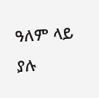ዓለም ላይ ያሉ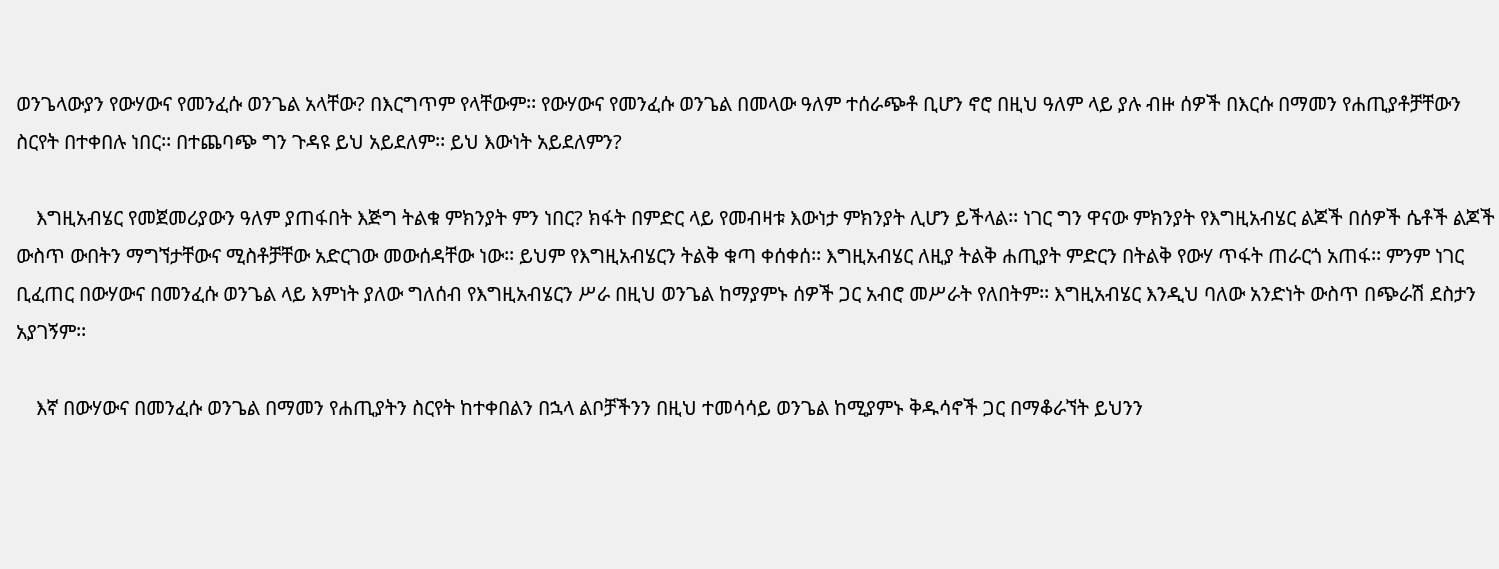ወንጌላውያን የውሃውና የመንፈሱ ወንጌል አላቸው? በእርግጥም የላቸውም፡፡ የውሃውና የመንፈሱ ወንጌል በመላው ዓለም ተሰራጭቶ ቢሆን ኖሮ በዚህ ዓለም ላይ ያሉ ብዙ ሰዎች በእርሱ በማመን የሐጢያቶቻቸውን ስርየት በተቀበሉ ነበር፡፡ በተጨባጭ ግን ጉዳዩ ይህ አይደለም፡፡ ይህ እውነት አይደለምን?

    እግዚአብሄር የመጀመሪያውን ዓለም ያጠፋበት እጅግ ትልቁ ምክንያት ምን ነበር? ክፋት በምድር ላይ የመብዛቱ እውነታ ምክንያት ሊሆን ይችላል፡፡ ነገር ግን ዋናው ምክንያት የእግዚአብሄር ልጆች በሰዎች ሴቶች ልጆች ውስጥ ውበትን ማግኘታቸውና ሚስቶቻቸው አድርገው መውሰዳቸው ነው፡፡ ይህም የእግዚአብሄርን ትልቅ ቁጣ ቀሰቀሰ፡፡ እግዚአብሄር ለዚያ ትልቅ ሐጢያት ምድርን በትልቅ የውሃ ጥፋት ጠራርጎ አጠፋ፡፡ ምንም ነገር ቢፈጠር በውሃውና በመንፈሱ ወንጌል ላይ እምነት ያለው ግለሰብ የእግዚአብሄርን ሥራ በዚህ ወንጌል ከማያምኑ ሰዎች ጋር አብሮ መሥራት የለበትም፡፡ እግዚአብሄር እንዲህ ባለው አንድነት ውስጥ በጭራሽ ደስታን አያገኝም፡፡

    እኛ በውሃውና በመንፈሱ ወንጌል በማመን የሐጢያትን ስርየት ከተቀበልን በኋላ ልቦቻችንን በዚህ ተመሳሳይ ወንጌል ከሚያምኑ ቅዱሳኖች ጋር በማቆራኘት ይህንን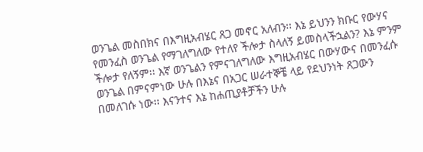ወንጌል መስበክና በእግዚአብሄር ጸጋ መኖር አለብን፡፡ እኔ ይህንን ክቡር የውሃና የመንፈስ ወንጌል የማገለግለው የተለየ ችሎታ ስላለኝ ይመስላችኋልን? እኔ ምንም ችሎታ የለኝም፡፡ እኛ ወንጌልን የምናገለግለው እግዚአብሄር በውሃውና በመንፈሱ ወንጌል በምናምነው ሁሉ በእኔና በአጋር ሠራተኞቼ ላይ የደህንነት ጸጋውን በመለገሱ ነው፡፡ እናንተና እኔ ከሐጢያቶቻችን ሁሉ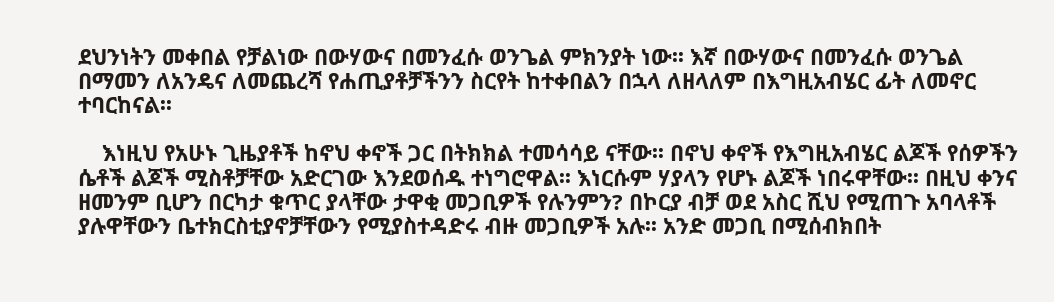ደህንነትን መቀበል የቻልነው በውሃውና በመንፈሱ ወንጌል ምክንያት ነው፡፡ እኛ በውሃውና በመንፈሱ ወንጌል በማመን ለአንዴና ለመጨረሻ የሐጢያቶቻችንን ስርየት ከተቀበልን በኋላ ለዘላለም በእግዚአብሄር ፊት ለመኖር ተባርከናል፡፡

    እነዚህ የአሁኑ ጊዜያቶች ከኖህ ቀኖች ጋር በትክክል ተመሳሳይ ናቸው፡፡ በኖህ ቀኖች የእግዚአብሄር ልጆች የሰዎችን ሴቶች ልጆች ሚስቶቻቸው አድርገው እንደወሰዱ ተነግሮዋል፡፡ እነርሱም ሃያላን የሆኑ ልጆች ነበሩዋቸው፡፡ በዚህ ቀንና ዘመንም ቢሆን በርካታ ቁጥር ያላቸው ታዋቂ መጋቢዎች የሉንምን? በኮርያ ብቻ ወደ አስር ሺህ የሚጠጉ አባላቶች ያሉዋቸውን ቤተክርስቲያኖቻቸውን የሚያስተዳድሩ ብዙ መጋቢዎች አሉ፡፡ አንድ መጋቢ በሚሰብክበት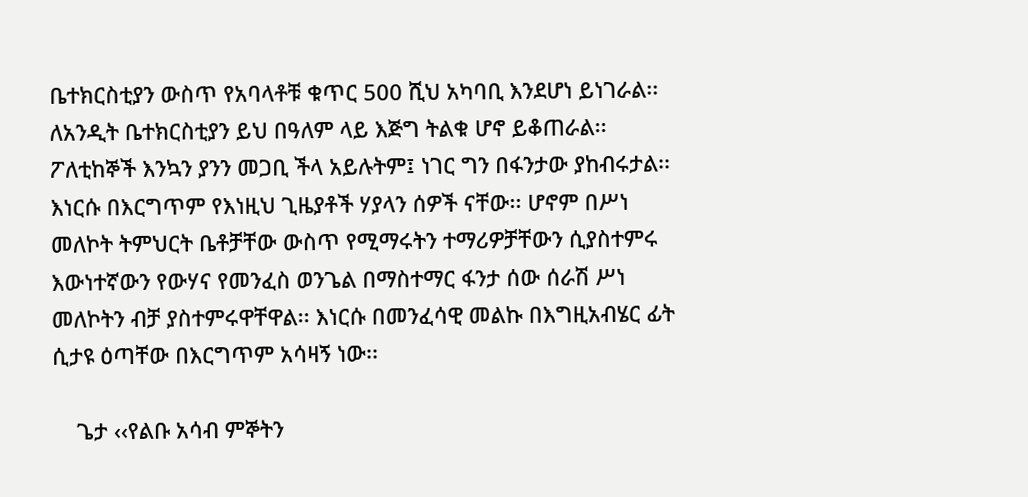ቤተክርስቲያን ውስጥ የአባላቶቹ ቁጥር 500 ሺህ አካባቢ እንደሆነ ይነገራል፡፡ ለአንዲት ቤተክርስቲያን ይህ በዓለም ላይ እጅግ ትልቁ ሆኖ ይቆጠራል፡፡ ፖለቲከኞች እንኳን ያንን መጋቢ ችላ አይሉትም፤ ነገር ግን በፋንታው ያከብሩታል፡፡ እነርሱ በእርግጥም የእነዚህ ጊዜያቶች ሃያላን ሰዎች ናቸው፡፡ ሆኖም በሥነ መለኮት ትምህርት ቤቶቻቸው ውስጥ የሚማሩትን ተማሪዎቻቸውን ሲያስተምሩ እውነተኛውን የውሃና የመንፈስ ወንጌል በማስተማር ፋንታ ሰው ሰራሽ ሥነ መለኮትን ብቻ ያስተምሩዋቸዋል፡፡ እነርሱ በመንፈሳዊ መልኩ በእግዚአብሄር ፊት ሲታዩ ዕጣቸው በእርግጥም አሳዛኝ ነው፡፡

    ጌታ ‹‹የልቡ አሳብ ምኞትን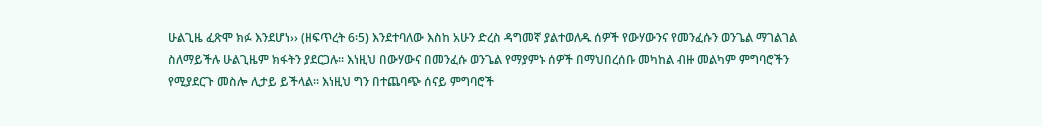ሁልጊዜ ፈጽሞ ክፉ እንደሆነ›› (ዘፍጥረት 6፡5) እንደተባለው እስከ አሁን ድረስ ዳግመኛ ያልተወለዱ ሰዎች የውሃውንና የመንፈሱን ወንጌል ማገልገል ስለማይችሉ ሁልጊዜም ክፋትን ያደርጋሉ፡፡ እነዚህ በውሃውና በመንፈሱ ወንጌል የማያምኑ ሰዎች በማህበረሰቡ መካከል ብዙ መልካም ምግባሮችን የሚያደርጉ መስሎ ሊታይ ይችላል፡፡ እነዚህ ግን በተጨባጭ ሰናይ ምግባሮች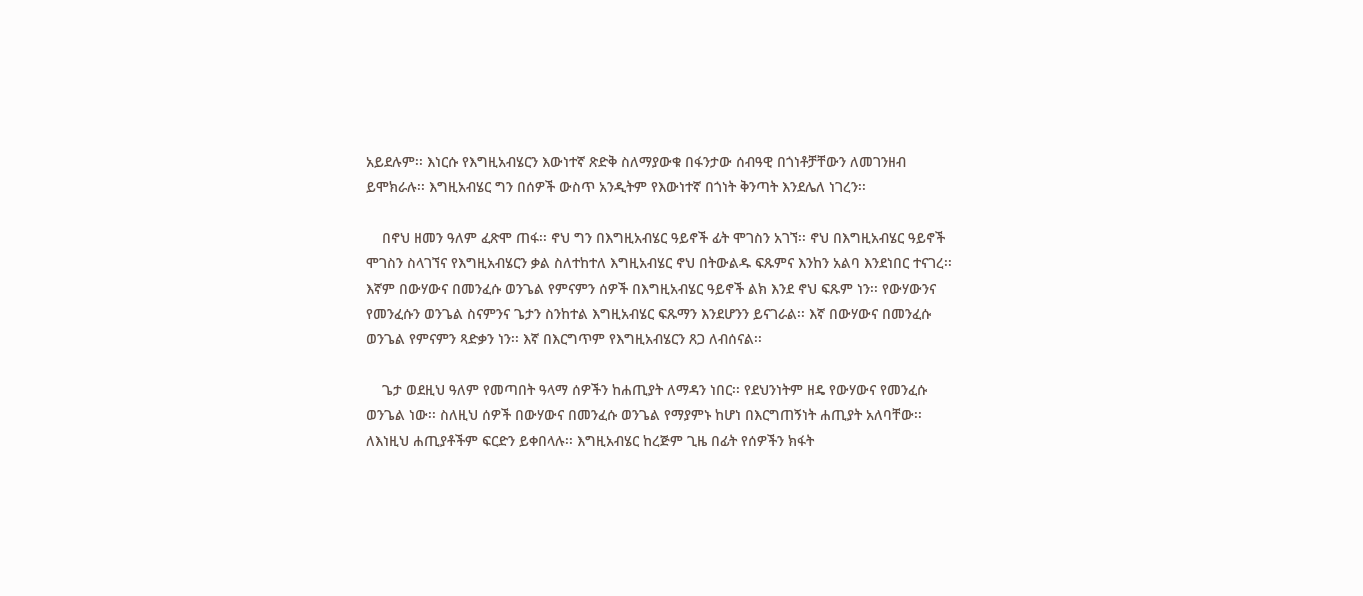አይደሉም፡፡ እነርሱ የእግዚአብሄርን እውነተኛ ጽድቅ ስለማያውቁ በፋንታው ሰብዓዊ በጎነቶቻቸውን ለመገንዘብ ይሞክራሉ፡፡ እግዚአብሄር ግን በሰዎች ውስጥ አንዲትም የእውነተኛ በጎነት ቅንጣት እንደሌለ ነገረን፡፡

    በኖህ ዘመን ዓለም ፈጽሞ ጠፋ፡፡ ኖህ ግን በእግዚአብሄር ዓይኖች ፊት ሞገስን አገኘ፡፡ ኖህ በእግዚአብሄር ዓይኖች ሞገስን ስላገኘና የእግዚአብሄርን ቃል ስለተከተለ እግዚአብሄር ኖህ በትውልዱ ፍጹምና እንከን አልባ እንደነበር ተናገረ፡፡ እኛም በውሃውና በመንፈሱ ወንጌል የምናምን ሰዎች በእግዚአብሄር ዓይኖች ልክ እንደ ኖህ ፍጹም ነን፡፡ የውሃውንና የመንፈሱን ወንጌል ስናምንና ጌታን ስንከተል እግዚአብሄር ፍጹማን እንደሆንን ይናገራል፡፡ እኛ በውሃውና በመንፈሱ ወንጌል የምናምን ጻድቃን ነን፡፡ እኛ በእርግጥም የእግዚአብሄርን ጸጋ ለብሰናል፡፡

    ጌታ ወደዚህ ዓለም የመጣበት ዓላማ ሰዎችን ከሐጢያት ለማዳን ነበር፡፡ የደህንነትም ዘዴ የውሃውና የመንፈሱ ወንጌል ነው፡፡ ስለዚህ ሰዎች በውሃውና በመንፈሱ ወንጌል የማያምኑ ከሆነ በእርግጠኝነት ሐጢያት አለባቸው፡፡ ለእነዚህ ሐጢያቶችም ፍርድን ይቀበላሉ፡፡ እግዚአብሄር ከረጅም ጊዜ በፊት የሰዎችን ክፋት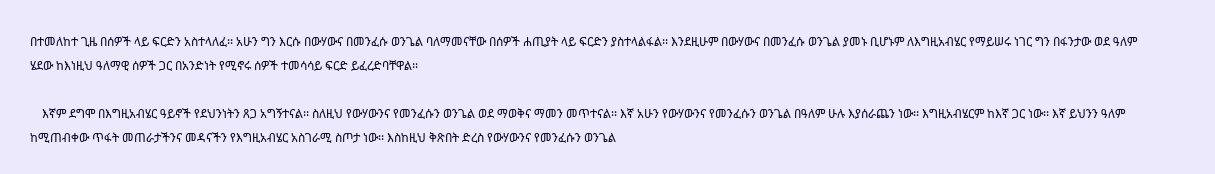በተመለከተ ጊዜ በሰዎች ላይ ፍርድን አስተላለፈ፡፡ አሁን ግን እርሱ በውሃውና በመንፈሱ ወንጌል ባለማመናቸው በሰዎች ሐጢያት ላይ ፍርድን ያስተላልፋል፡፡ እንደዚሁም በውሃውና በመንፈሱ ወንጌል ያመኑ ቢሆኑም ለእግዚአብሄር የማይሠሩ ነገር ግን በፋንታው ወደ ዓለም ሄደው ከእነዚህ ዓለማዊ ሰዎች ጋር በአንድነት የሚኖሩ ሰዎች ተመሳሳይ ፍርድ ይፈረድባቸዋል፡፡

    እኛም ደግሞ በእግዚአብሄር ዓይኖች የደህንነትን ጸጋ አግኝተናል፡፡ ስለዚህ የውሃውንና የመንፈሱን ወንጌል ወደ ማወቅና ማመን መጥተናል፡፡ እኛ አሁን የውሃውንና የመንፈሱን ወንጌል በዓለም ሁሉ እያሰራጨን ነው፡፡ እግዚአብሄርም ከእኛ ጋር ነው፡፡ እኛ ይህንን ዓለም ከሚጠብቀው ጥፋት መጠራታችንና መዳናችን የእግዚአብሄር አስገራሚ ስጦታ ነው፡፡ እስከዚህ ቅጽበት ድረስ የውሃውንና የመንፈሱን ወንጌል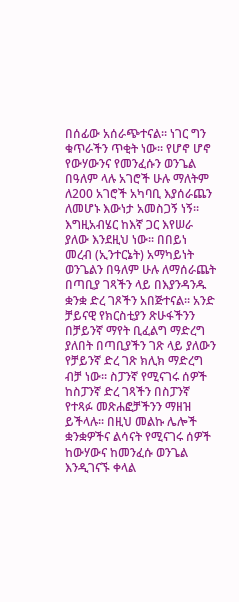በሰፊው አሰራጭተናል፡፡ ነገር ግን ቁጥራችን ጥቂት ነው፡፡ የሆኖ ሆኖ የውሃውንና የመንፈሱን ወንጌል በዓለም ላሉ አገሮች ሁሉ ማለትም ለ200 አገሮች አካባቢ እያሰራጨን ለመሆኑ እውነታ አመስጋኝ ነኝ፡፡ እግዚአብሄር ከእኛ ጋር እየሠራ ያለው እንደዚህ ነው፡፡ በበይነ መረብ (ኢንተርኔት) አማካይነት ወንጌልን በዓለም ሁሉ ለማሰራጨት በጣቢያ ገጻችን ላይ በእያንዳንዱ ቋንቋ ድረ ገጾችን አበጅተናል፡፡ አንድ ቻይናዊ የክርስቲያን ጽሁፋችንን በቻይንኛ ማየት ቢፈልግ ማድረግ ያለበት በጣቢያችን ገጽ ላይ ያለውን የቻይንኛ ድረ ገጽ ክሊክ ማድረግ ብቻ ነው፡፡ ስፓንኛ የሚናገሩ ሰዎች ከስፓንኛ ድረ ገጻችን በስፓንኛ የተጻፉ መጽሐፎቻችንን ማዘዝ ይችላሉ፡፡ በዚህ መልኩ ሌሎች ቋንቋዎችና ልሳናት የሚናገሩ ሰዎች ከውሃውና ከመንፈሱ ወንጌል እንዲገናኙ ቀላል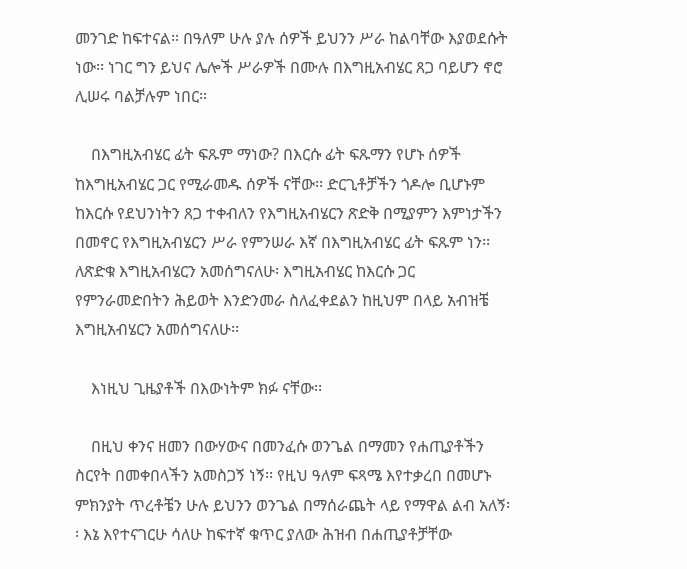መንገድ ከፍተናል፡፡ በዓለም ሁሉ ያሉ ሰዎች ይህንን ሥራ ከልባቸው እያወደሱት ነው፡፡ ነገር ግን ይህና ሌሎች ሥራዎች በሙሉ በእግዚአብሄር ጸጋ ባይሆን ኖሮ ሊሠሩ ባልቻሉም ነበር፡፡

    በእግዚአብሄር ፊት ፍጹም ማነው? በእርሱ ፊት ፍጹማን የሆኑ ሰዎች ከእግዚአብሄር ጋር የሚራመዱ ሰዎች ናቸው፡፡ ድርጊቶቻችን ጎዶሎ ቢሆኑም ከእርሱ የደህንነትን ጸጋ ተቀብለን የእግዚአብሄርን ጽድቅ በሚያምን እምነታችን በመኖር የእግዚአብሄርን ሥራ የምንሠራ እኛ በእግዚአብሄር ፊት ፍጹም ነን፡፡ ለጽድቁ እግዚአብሄርን አመሰግናለሁ፡ እግዚአብሄር ከእርሱ ጋር የምንራመድበትን ሕይወት እንድንመራ ስለፈቀደልን ከዚህም በላይ አብዝቼ እግዚአብሄርን አመሰግናለሁ፡፡

    እነዚህ ጊዜያቶች በእውነትም ክፉ ናቸው፡፡

    በዚህ ቀንና ዘመን በውሃውና በመንፈሱ ወንጌል በማመን የሐጢያቶችን ስርየት በመቀበላችን አመስጋኝ ነኝ፡፡ የዚህ ዓለም ፍጻሜ እየተቃረበ በመሆኑ ምክንያት ጥረቶቼን ሁሉ ይህንን ወንጌል በማሰራጨት ላይ የማዋል ልብ አለኝ፡፡ እኔ እየተናገርሁ ሳለሁ ከፍተኛ ቁጥር ያለው ሕዝብ በሐጢያቶቻቸው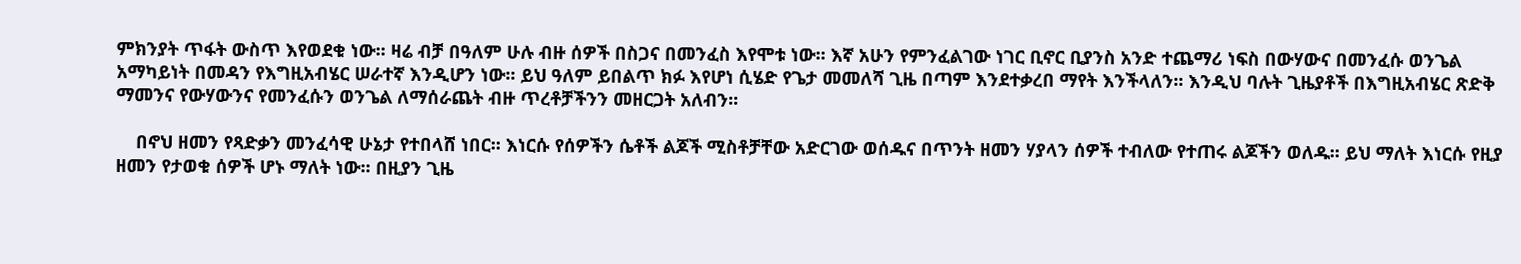ምክንያት ጥፋት ውስጥ እየወደቁ ነው፡፡ ዛሬ ብቻ በዓለም ሁሉ ብዙ ሰዎች በስጋና በመንፈስ እየሞቱ ነው፡፡ እኛ አሁን የምንፈልገው ነገር ቢኖር ቢያንስ አንድ ተጨማሪ ነፍስ በውሃውና በመንፈሱ ወንጌል አማካይነት በመዳን የእግዚአብሄር ሠራተኛ እንዲሆን ነው፡፡ ይህ ዓለም ይበልጥ ክፉ እየሆነ ሲሄድ የጌታ መመለሻ ጊዜ በጣም እንደተቃረበ ማየት እንችላለን፡፡ እንዲህ ባሉት ጊዜያቶች በእግዚአብሄር ጽድቅ ማመንና የውሃውንና የመንፈሱን ወንጌል ለማሰራጨት ብዙ ጥረቶቻችንን መዘርጋት አለብን፡፡

    በኖህ ዘመን የጻድቃን መንፈሳዊ ሁኔታ የተበላሸ ነበር፡፡ እነርሱ የሰዎችን ሴቶች ልጆች ሚስቶቻቸው አድርገው ወሰዱና በጥንት ዘመን ሃያላን ሰዎች ተብለው የተጠሩ ልጆችን ወለዱ፡፡ ይህ ማለት እነርሱ የዚያ ዘመን የታወቁ ሰዎች ሆኑ ማለት ነው፡፡ በዚያን ጊዜ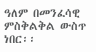ዓለም በመንፈሳዊ ምስቅልቅል ውስጥ ነበር፡፡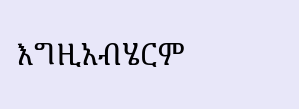እግዚአብሄርም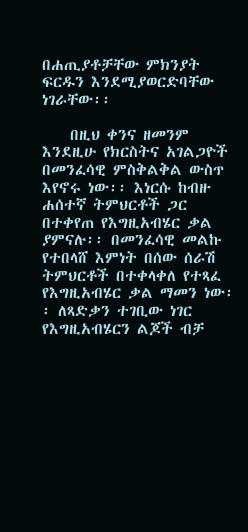በሐጢያቶቻቸው ምክንያት ፍርዱን እንደሚያወርድባቸው ነገራቸው፡፡

    በዚህ ቀንና ዘመንም እንደዚሁ የክርስትና አገልጋዮች በመንፈሳዊ ምስቅልቅል ውስጥ እየኖሩ ነው፡፡ እነርሱ ከብዙ ሐሰተኛ ትምህርቶች ጋር በተቀየጠ የእግዚአብሄር ቃል ያምናሉ፡፡ በመንፈሳዊ መልኩ የተበላሸ እምነት በሰው ሰራሽ ትምህርቶች በተቀላቀለ የተጻፈ የእግዚአብሄር ቃል ማመን ነው፡፡ ለጻድቃን ተገቢው ነገር የእግዚአብሄርን ልጆች ብቻ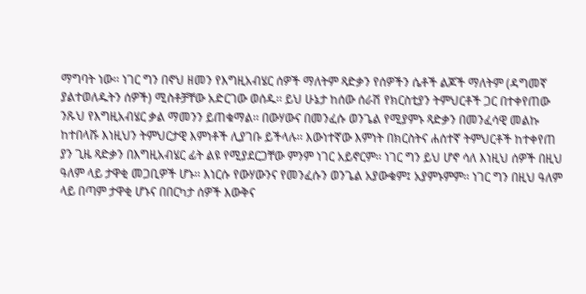ማግባት ነው፡፡ ነገር ግን በኖህ ዘመን የእግዚአብሄር ሰዎች ማለትም ጻድቃን የሰዎችን ሴቶች ልጆች ማለትም (ዳግመኛ ያልተወለዱትን ሰዎች) ሚስቶቻቸው አድርገው ወሰዱ፡፡ ይህ ሁኔታ ከሰው ሰራሽ የክርስቲያን ትምህርቶች ጋር በተቀየጠው ንጹህ የእግዚአብሄር ቃል ማመንን ይጠቁማል፡፡ በውሃውና በመንፈሱ ወንጌል የሚያምኑ ጻድቃን በመንፈሳዊ መልኩ ከተበላሹ እነዚህን ትምህርታዊ እምነቶች ሊያገቡ ይችላሉ፡፡ እውነተኛው እምነት በክርስትና ሐሰተኛ ትምህርቶች ከተቀየጠ ያን ጊዜ ጻድቃን በእግዚአብሄር ፊት ልዩ የሚያደርጋቸው ምንም ነገር አይኖርም፡፡ ነገር ግን ይህ ሆኖ ሳለ እነዚህ ሰዎች በዚህ ዓለም ላይ ታዋቂ መጋቢዎች ሆኑ፡፡ እነርሱ የውሃውንና የመንፈሱን ወንጌል አያውቁም፤ አያምኑምም፡፡ ነገር ግን በዚህ ዓለም ላይ በጣም ታዋቂ ሆኑና በበርካታ ሰዎች እውቅና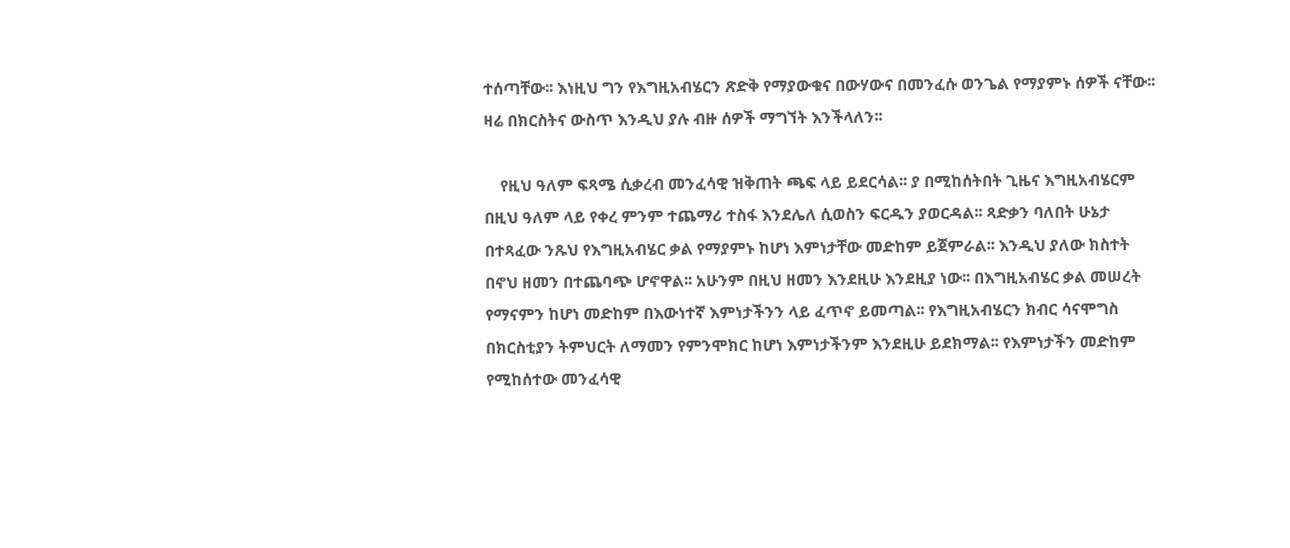ተሰጣቸው፡፡ እነዚህ ግን የእግዚአብሄርን ጽድቅ የማያውቁና በውሃውና በመንፈሱ ወንጌል የማያምኑ ሰዎች ናቸው፡፡ ዛሬ በክርስትና ውስጥ እንዲህ ያሉ ብዙ ሰዎች ማግኘት እንችላለን፡፡

    የዚህ ዓለም ፍጻሜ ሲቃረብ መንፈሳዊ ዝቅጠት ጫፍ ላይ ይደርሳል፡፡ ያ በሚከሰትበት ጊዜና እግዚአብሄርም በዚህ ዓለም ላይ የቀረ ምንም ተጨማሪ ተስፋ እንደሌለ ሲወስን ፍርዱን ያወርዳል፡፡ ጻድቃን ባለበት ሁኔታ በተጻፈው ንጹህ የእግዚአብሄር ቃል የማያምኑ ከሆነ እምነታቸው መድከም ይጀምራል፡፡ እንዲህ ያለው ክስተት በኖህ ዘመን በተጨባጭ ሆኖዋል፡፡ አሁንም በዚህ ዘመን እንደዚሁ እንደዚያ ነው፡፡ በእግዚአብሄር ቃል መሠረት የማናምን ከሆነ መድከም በእውነተኛ እምነታችንን ላይ ፈጥኖ ይመጣል፡፡ የእግዚአብሄርን ክብር ሳናሞግስ በክርስቲያን ትምህርት ለማመን የምንሞክር ከሆነ እምነታችንም እንደዚሁ ይደክማል፡፡ የእምነታችን መድከም የሚከሰተው መንፈሳዊ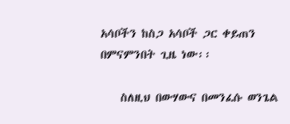አሳቦችን ከስጋ አሳቦች ጋር ቀይጠን በምናምንበት ጊዜ ነው፡፡

    ስለዚህ በውሃውና በመንፈሱ ወንጌል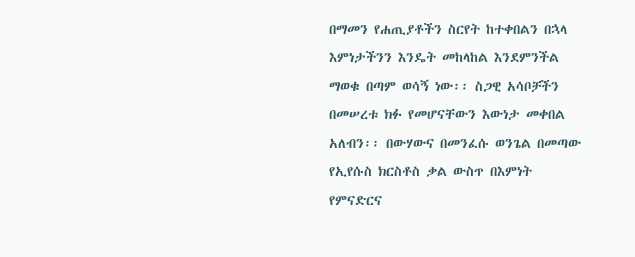በማመን የሐጢያቶችን ስርየት ከተቀበልን በኋላ እምነታችንን እንዴት መከላከል እንደምንችል ማወቁ በጣም ወሳኝ ነው፡፡ ስጋዊ አሳቦቻችን በመሠረቱ ክፉ የመሆናቸውን እውነታ መቀበል አለብን፡፡ በውሃውና በመንፈሱ ወንጌል በመጣው የኢየሱስ ክርስቶስ ቃል ውስጥ በእምነት የምናድርና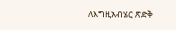ለእግዚአብሄር ጽድቅ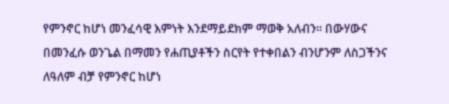የምንኖር ከሆነ መንፈሳዊ እምነት እንደማይደክም ማወቅ አለብን፡፡ በውሃውና በመንፈሱ ወንጌል በማመን የሐጢያቶችን ስርየት የተቀበልን ብንሆንም ለስጋችንና ለዓለም ብቻ የምንኖር ከሆነ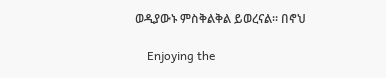ወዲያውኑ ምስቅልቅል ይወረናል፡፡ በኖህ

    Enjoying the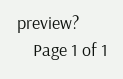preview?
    Page 1 of 1